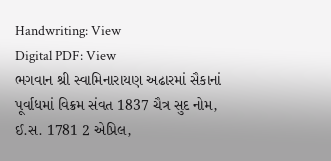Handwriting: View
Digital PDF: View
ભગવાન શ્રી સ્વામિનારાયણ અઢારમાં સૈકાનાં પૂર્વાધમાં વિક્રમ સંવત 1837 ચૈત્ર સુદ નોમ, ઈ.સ. 1781 2 એપ્રિલ,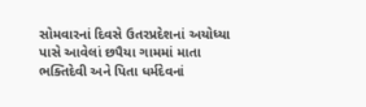સોમવારનાં દિવસે ઉતરપ્રદેશનાં અયોધ્યા પાસે આવેલાં છપૈયા ગામમાં માતા ભક્તિદેવી અને પિતા ધર્મદેવનાં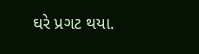ઘરે પ્રગટ થયા.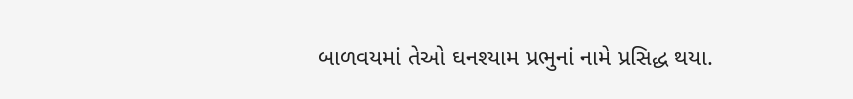બાળવયમાં તેઓ ઘનશ્યામ પ્રભુનાં નામે પ્રસિદ્ધ થયા.